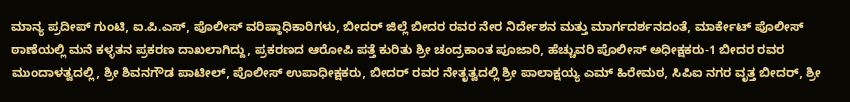ಮಾನ್ಯ ಪ್ರದೀಪ್ ಗುಂಟಿ, ಐ.ಪಿ.ಎಸ್, ಪೊಲೀಸ್ ವರಿಷ್ಠಾಧಿಕಾರಿಗಳು, ಬೀದರ್ ಜಿಲ್ಲೆ ಬೀದರ ರವರ ನೇರ ನಿರ್ದೇಶನ ಮತ್ತು ಮಾರ್ಗದರ್ಶನದಂತೆ, ಮಾರ್ಕೇಟ್ ಪೊಲೀಸ್ ಠಾಣೆಯಲ್ಲಿ ಮನೆ ಕಳ್ಳತನ ಪ್ರಕರಣ ದಾಖಲಾಗಿದ್ದು, ಪ್ರಕರಣದ ಆರೋಪಿ ಪತ್ತೆ ಕುರಿತು ಶ್ರೀ ಚಂದ್ರಕಾಂತ ಪೂಜಾರಿ, ಹೆಚ್ಚುವರಿ ಪೊಲೀಸ್ ಅಧೀಕ್ಷಕರು-1 ಬೀದರ ರವರ ಮುಂದಾಳತ್ವದಲ್ಲಿ, ಶ್ರೀ ಶಿವನಗೌಡ ಪಾಟೀಲ್, ಪೊಲೀಸ್ ಉಪಾಧೀಕ್ಷಕರು, ಬೀದರ್ ರವರ ನೇತೃತ್ವದಲ್ಲಿ ಶ್ರೀ ಪಾಲಾಕ್ಷಯ್ಯ ಎಮ್ ಹಿರೇಮಠ, ಸಿಪಿಐ ನಗರ ವೃತ್ತ ಬೀದರ್, ಶ್ರೀ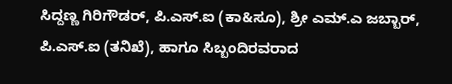ಸಿದ್ದಣ್ಣ ಗಿರಿಗೌಡರ್, ಪಿ.ಎಸ್.ಐ (ಕಾ&ಸೂ), ಶ್ರೀ ಎಮ್.ಎ ಜಬ್ಬಾರ್, ಪಿ.ಎಸ್.ಐ (ತನಿಖೆ), ಹಾಗೂ ಸಿಬ್ಬಂದಿರವರಾದ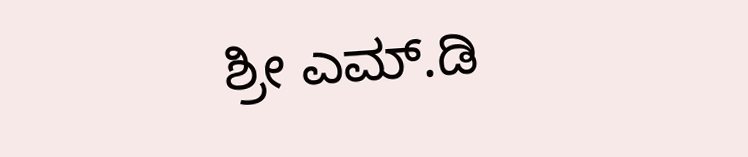ಶ್ರೀ ಎಮ್.ಡಿ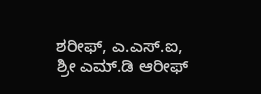ಶರೀಫ್, ಎ.ಎಸ್.ಐ, ಶ್ರೀ ಎಮ್.ಡಿ ಆರೀಫ್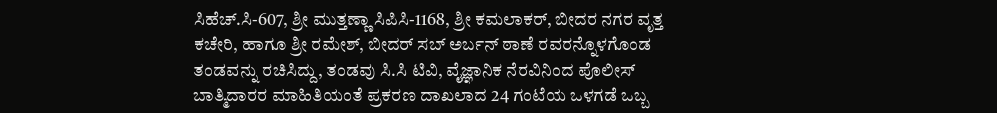ಸಿಹೆಚ್.ಸಿ-607, ಶ್ರೀ ಮುತ್ತಣ್ಣಾ ಸಿಪಿಸಿ-1168, ಶ್ರೀ ಕಮಲಾಕರ್, ಬೀದರ ನಗರ ವೃತ್ತ ಕಚೇರಿ, ಹಾಗೂ ಶ್ರೀ ರಮೇಶ್, ಬೀದರ್ ಸಬ್ ಅರ್ಬನ್ ಠಾಣೆ ರವರನ್ನೊಳಗೊಂಡ ತಂಡವನ್ನು ರಚಿಸಿದ್ದು, ತಂಡವು ಸಿ.ಸಿ ಟಿವಿ, ವೈಜ್ಞಾನಿಕ ನೆರವಿನಿಂದ ಪೊಲೀಸ್ ಬಾತ್ಮಿದಾರರ ಮಾಹಿತಿಯಂತೆ ಪ್ರಕರಣ ದಾಖಲಾದ 24 ಗಂಟೆಯ ಒಳಗಡೆ ಒಬ್ಬ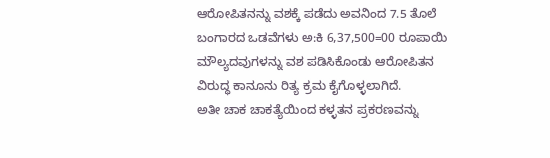ಆರೋಪಿತನನ್ನು ವಶಕ್ಕೆ ಪಡೆದು ಅವನಿಂದ 7.5 ತೊಲೆ ಬಂಗಾರದ ಒಡವೆಗಳು ಅ:ಕಿ 6,37,500=00 ರೂಪಾಯಿ ಮೌಲ್ಯದವುಗಳನ್ನು ವಶ ಪಡಿಸಿಕೊಂಡು ಆರೋಪಿತನ ವಿರುದ್ಧ ಕಾನೂನು ರಿತ್ಯ ಕ್ರಮ ಕೈಗೊಳ್ಳಲಾಗಿದೆ.
ಅತೀ ಚಾಕ ಚಾಕತ್ಯೆಯಿಂದ ಕಳ್ಳತನ ಪ್ರಕರಣವನ್ನು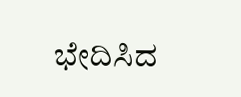ಭೇದಿಸಿದ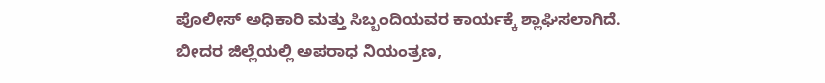ಪೊಲೀಸ್ ಅಧಿಕಾರಿ ಮತ್ತು ಸಿಬ್ಬಂದಿಯವರ ಕಾರ್ಯಕ್ಕೆ ಶ್ಲಾಘಿಸಲಾಗಿದೆ.
ಬೀದರ ಜಿಲ್ಲೆಯಲ್ಲಿ ಅಪರಾಧ ನಿಯಂತ್ರಣ,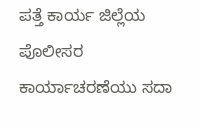ಪತ್ತೆ ಕಾರ್ಯ ಜಿಲ್ಲೆಯ ಪೊಲೀಸರ ಕಾರ್ಯಾಚರಣೆಯು ಸದಾ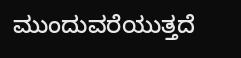ಮುಂದುವರೆಯುತ್ತದೆ